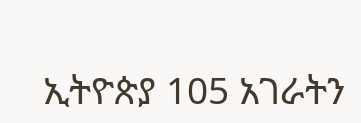ኢትዮጵያ 105 አገራትን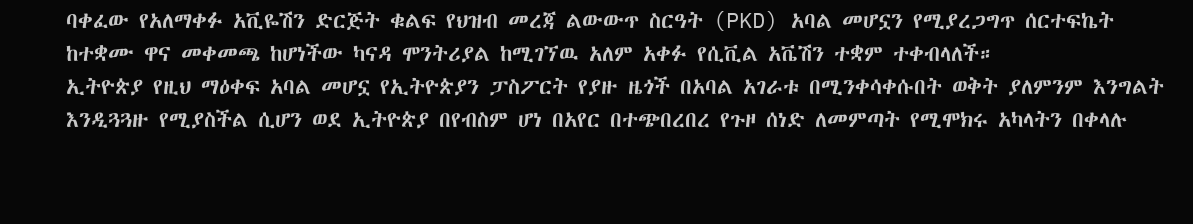ባቀፈው የአለማቀፉ አቪዬሽን ድርጅት ቁልፍ የህዝብ መረጃ ልውውጥ ስርዓት (PKD) አባል መሆኗን የሚያረጋግጥ ሰርተፍኬት ከተቋሙ ዋና መቀመጫ ከሆነችው ካናዳ ሞንትሪያል ከሚገኘዉ አለም አቀፉ የሲቪል አቬሽን ተቋም ተቀብላለች።
ኢትዮጵያ የዚህ ማዕቀፍ አባል መሆኗ የኢትዮጵያን ፓስፖርት የያዙ ዜጎች በአባል አገራቱ በሚንቀሳቀሱበት ወቅት ያለምንም እንግልት እንዲጓጓዙ የሚያስችል ሲሆን ወደ ኢትዮጵያ በየብስም ሆነ በአየር በተጭበረበረ የጉዞ ሰነድ ለመምጣት የሚሞክሩ አካላትን በቀላሉ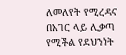ለመለየት የሚረዳና በአገር ላይ ሊቃጣ የሚችል የደህንነት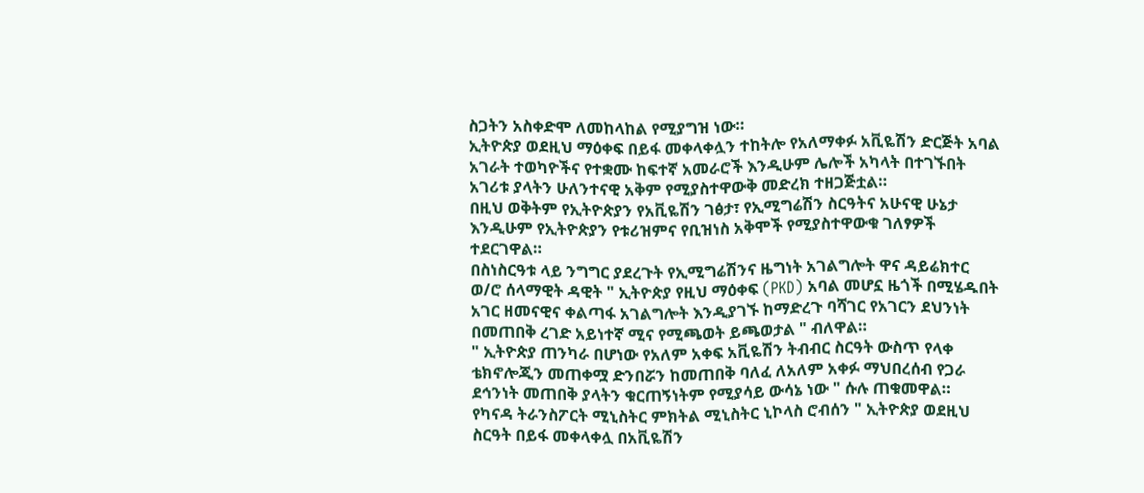ስጋትን አስቀድሞ ለመከላከል የሚያግዝ ነው።
ኢትዮጵያ ወደዚህ ማዕቀፍ በይፋ መቀላቀሏን ተከትሎ የአለማቀፉ አቪዬሽን ድርጅት አባል አገራት ተወካዮችና የተቋሙ ከፍተኛ አመራሮች እንዲሁም ሌሎች አካላት በተገኙበት አገሪቱ ያላትን ሁለንተናዊ አቅም የሚያስተዋውቅ መድረክ ተዘጋጅቷል።
በዚህ ወቅትም የኢትዮጵያን የአቪዬሽን ገፅታ፣ የኢሚግሬሽን ስርዓትና አሁናዊ ሁኔታ እንዲሁም የኢትዮጵያን የቱሪዝምና የቢዝነስ አቅሞች የሚያስተዋውቁ ገለፃዎች ተደርገዋል።
በስነስርዓቱ ላይ ንግግር ያደረጉት የኢሚግሬሽንና ዜግነት አገልግሎት ዋና ዳይሬክተር ወ/ሮ ሰላማዊት ዳዊት " ኢትዮጵያ የዚህ ማዕቀፍ (PKD) አባል መሆኗ ዜጎች በሚሄዱበት አገር ዘመናዊና ቀልጣፋ አገልግሎት እንዲያገኙ ከማድረጉ ባሻገር የአገርን ደህንነት በመጠበቅ ረገድ አይነተኛ ሚና የሚጫወት ይጫወታል " ብለዋል።
" ኢትዮጵያ ጠንካራ በሆነው የአለም አቀፍ አቪዬሽን ትብብር ስርዓት ውስጥ የላቀ ቴክኖሎጂን መጠቀሟ ድንበሯን ከመጠበቅ ባለፈ ለአለም አቀፉ ማህበረሰብ የጋራ ደኅንነት መጠበቅ ያላትን ቁርጠኝነትም የሚያሳይ ውሳኔ ነው " ሱሉ ጠቁመዋል።
የካናዳ ትራንስፖርት ሚኒስትር ምክትል ሚኒስትር ኒኮላስ ሮብሰን " ኢትዮጵያ ወደዚህ ስርዓት በይፋ መቀላቀሏ በአቪዬሽን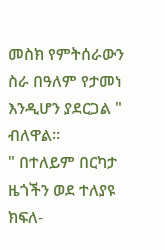መስክ የምትሰራውን ስራ በዓለም የታመነ እንዲሆን ያደርጋል " ብለዋል።
" በተለይም በርካታ ዜጎችን ወደ ተለያዩ ክፍለ-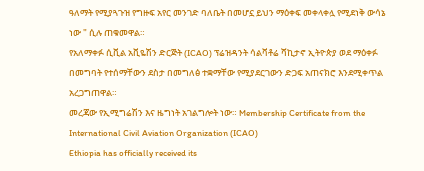ዓለማት የሚያጓጉዝ የግዙፍ አየር መንገድ ባለቤት በመሆኗ ይህን ማዕቀፍ መቀላቀሏ የሚደነቅ ውሳኔ ነው " ሲሉ ጠቁመዋል።
የአለማቀፉ ሲቪል አቪዬሽን ድርጅት (ICAO) ፕሬዝዳንት ሳልቫቶሬ ሻኪታኖ ኢትዮጵያ ወደ ማዕቀፉ በመግባት የተሰማቸውን ደስታ በመግለፅ ተቋማቸው የሚያደርገውን ድጋፍ አጠናክሮ እንደሚቀጥል አረጋግጠዋል።
መረጃው የኢሚግሬሽን እና ዜግነት አገልግሎት ነው። Membership Certificate from the International Civil Aviation Organization (ICAO)
Ethiopia has officially received its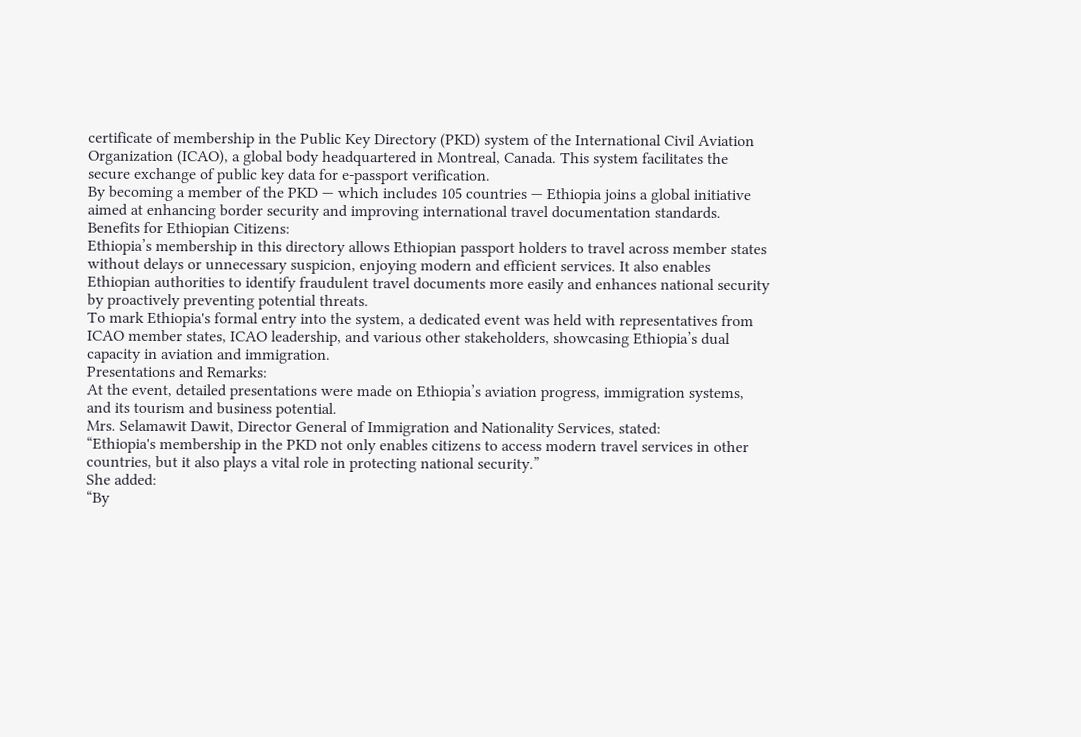certificate of membership in the Public Key Directory (PKD) system of the International Civil Aviation Organization (ICAO), a global body headquartered in Montreal, Canada. This system facilitates the secure exchange of public key data for e-passport verification.
By becoming a member of the PKD — which includes 105 countries — Ethiopia joins a global initiative aimed at enhancing border security and improving international travel documentation standards.
Benefits for Ethiopian Citizens:
Ethiopia’s membership in this directory allows Ethiopian passport holders to travel across member states without delays or unnecessary suspicion, enjoying modern and efficient services. It also enables Ethiopian authorities to identify fraudulent travel documents more easily and enhances national security by proactively preventing potential threats.
To mark Ethiopia's formal entry into the system, a dedicated event was held with representatives from ICAO member states, ICAO leadership, and various other stakeholders, showcasing Ethiopia’s dual capacity in aviation and immigration.
Presentations and Remarks:
At the event, detailed presentations were made on Ethiopia’s aviation progress, immigration systems, and its tourism and business potential.
Mrs. Selamawit Dawit, Director General of Immigration and Nationality Services, stated:
“Ethiopia's membership in the PKD not only enables citizens to access modern travel services in other countries, but it also plays a vital role in protecting national security.”
She added:
“By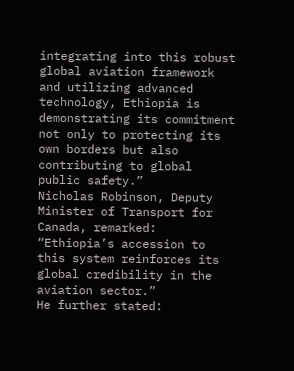integrating into this robust global aviation framework and utilizing advanced technology, Ethiopia is demonstrating its commitment not only to protecting its own borders but also contributing to global public safety.”
Nicholas Robinson, Deputy Minister of Transport for Canada, remarked:
“Ethiopia’s accession to this system reinforces its global credibility in the aviation sector.”
He further stated: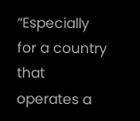“Especially for a country that operates a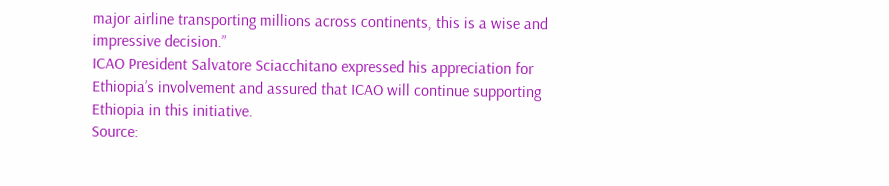major airline transporting millions across continents, this is a wise and impressive decision.”
ICAO President Salvatore Sciacchitano expressed his appreciation for Ethiopia’s involvement and assured that ICAO will continue supporting Ethiopia in this initiative.
Source: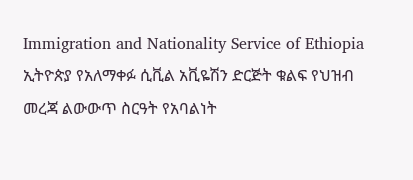Immigration and Nationality Service of Ethiopia
ኢትዮጵያ የአለማቀፉ ሲቪል አቪዬሽን ድርጅት ቁልፍ የህዝብ መረጃ ልውውጥ ስርዓት የአባልነት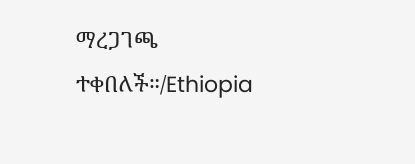ማረጋገጫ ተቀበለች።/Ethiopia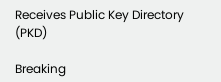Receives Public Key Directory (PKD)

Breaking